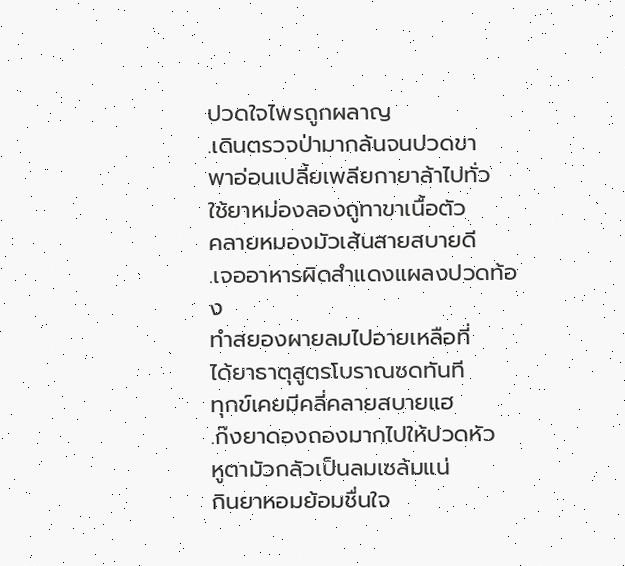ปวดใจไพรถูกผลาญ
.เดินตรวจป่ามากล้นจนปวดขา
พาอ่อนเปลี้ยเพลียกายาล้าไปทั่ว
ใช้ยาหม่องลองถูทาขาเนื้อตัว
คลายหมองมัวเส้นสายสบายดี
.เจออาหารผิดสำแดงแผลงปวดท้อง
ทำสยองผายลมไปอายเหลือที่
ได้ยาธาตุสูตรโบราณซดทันที
ทุกข์เคยมีคลี่คลายสบายแฮ
.ก๊งยาดองถองมากไปให้ปวดหัว
หูตามัวกลัวเป็นลมเซล้มแน่
กินยาหอมย้อมชื่นใจ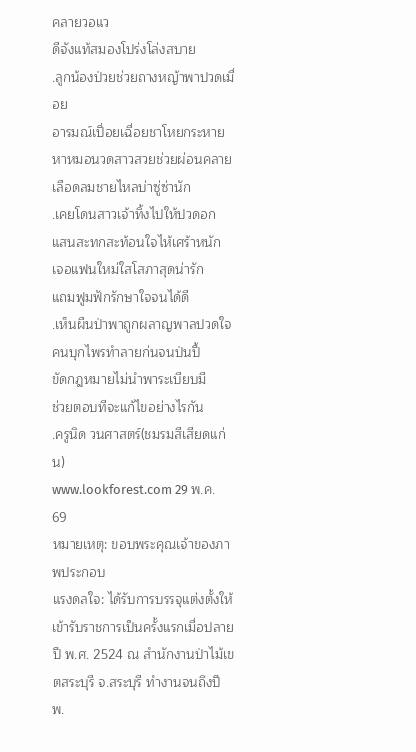คลายวอแว
ดีจังแท้สมองโปร่งโล่งสบาย
.ลูกน้องป่วยช่วยถางหญ้าพาปวดเมื่อย
อารมณ์เปื่อยเฉื่อยชาโหยกระหาย
หาหมอนวดสาวสวยช่วยผ่อนคลาย
เลือดลมชายไหลบ่าซู่ซ่านัก
.เคยโดนสาวเจ้าทิ้งไปให้ปวดอก
แสนสะทกสะท้อนใจไห้เศร้าหนัก
เจอแฟนใหม่ใสโสภาสุดน่ารัก
แถมฟูมฟักรักษาใจจนได้ดี
.เห็นผืนป่าพาถูกผลาญพาลปวดใจ
คนบุกไพรทำลายก่นจนป่นปี้
ขัดกฎหมายไม่นำพาระเบียบมี
ช่วยตอบทีจะแก้ไขอย่างไรกัน
.ครูนิด วนศาสตร์(ชมรมสีเสียดแก่น)
www.lookforest.com 29 พ.ค. 69
หมายเหตุ: ขอบพระคุณเจ้าของภาพประกอบ
แรงดลใจ: ได้รับการบรรจุแต่งตั้งให้เข้ารับราชการเป็นครั้งแรกเมื่อปลายปี พ.ศ. 2524 ณ สำนักงานป่าไม้เขตสระบุรี จ.สระบุรี ทำงานจนถึงปี พ.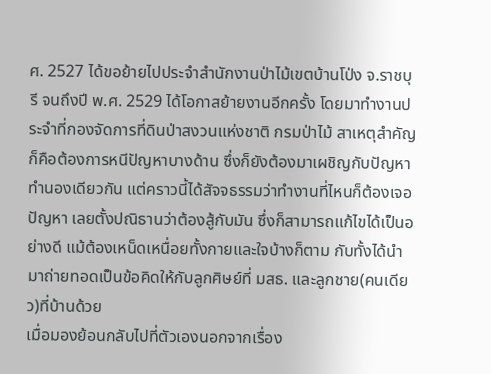ศ. 2527 ได้ขอย้ายไปประจำสำนักงานป่าไม้เขตบ้านโป่ง จ.ราชบุรี จนถึงปี พ.ศ. 2529 ได้โอกาสย้ายงานอีกครั้ง โดยมาทำงานประจำที่กองจัดการที่ดินป่าสงวนแห่งชาติ กรมป่าไม้ สาเหตุสำคัญก็คือต้องการหนีปัญหาบางด้าน ซึ่งก็ยังต้องมาเผชิญกับปัญหาทำนองเดียวกัน แต่คราวนี้ได้สัจจธรรมว่าทำงานที่ไหนก็ต้องเจอปัญหา เลยตั้งปณิธานว่าต้องสู้กับมัน ซึ่งก็สามารถแก้ไขได้เป็นอย่างดี แม้ต้องเหน็ดเหนื่อยทั้งกายและใจบ้างก็ตาม กับทั้งได้นำมาถ่ายทอดเป็นข้อคิดให้กับลูกศิษย์ที่ มสธ. และลูกชาย(คนเดียว)ที่บ้านด้วย
เมื่อมองย้อนกลับไปที่ตัวเองนอกจากเรื่อง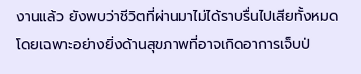งานแล้ว ยังพบว่าชีวิตที่ผ่านมาไม่ได้ราบรื่นไปเสียทั้งหมด โดยเฉพาะอย่างยิ่งด้านสุขภาพที่อาจเกิดอาการเจ็บป่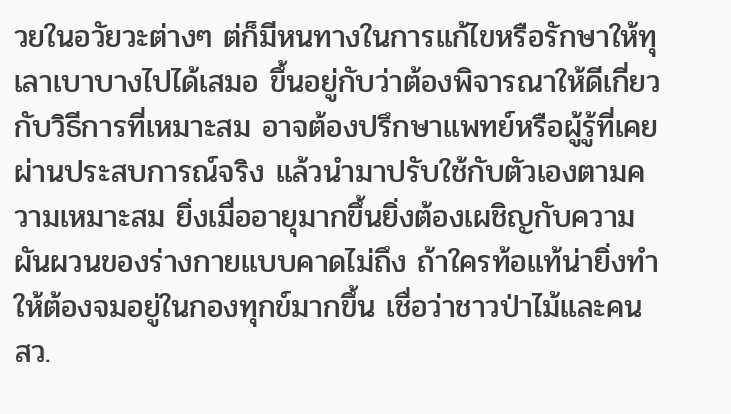วยในอวัยวะต่างๆ ต่ก็มีหนทางในการแก้ไขหรือรักษาให้ทุเลาเบาบางไปได้เสมอ ขึ้นอยู่กับว่าต้องพิจารณาให้ดีเกี่ยวกับวิธีการที่เหมาะสม อาจต้องปรึกษาแพทย์หรือผู้รู้ที่เคยผ่านประสบการณ์จริง แล้วนำมาปรับใช้กับตัวเองตามความเหมาะสม ยิ่งเมื่ออายุมากขึ้นยิ่งต้องเผชิญกับความผันผวนของร่างกายแบบคาดไม่ถึง ถ้าใครท้อแท้น่ายิ่งทำให้ต้องจมอยู่ในกองทุกข์มากขึ้น เชื่อว่าชาวป่าไม้และคน สว.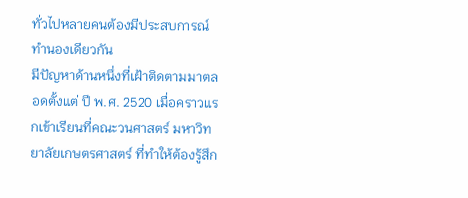ทั่วไปหลายคนต้องมีประสบการณ์ทำนองเดียวกัน
มีปัญหาด้านหนึ่งที่เฝ้าติดตามมาตลอดตั้งแต่ ปี พ.ศ. 2520 เมื่อคราวแรกเข้าเรียนที่คณะวนศาสตร์ มหาวิทยาลัยเกษตรศาสตร์ ที่ทำให้ต้องรู้สึก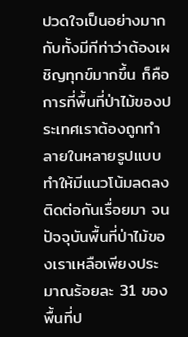ปวดใจเป็นอย่างมาก กับทั้งมีทีท่าว่าต้องเผชิญทุกข์มากขึ้น ก็คือ การที่พื้นที่ป่าไม้ของประเทศเราต้องถูกทำลายในหลายรูปแบบ ทำให้มีแนวโน้มลดลงติดต่อกันเรื่อยมา จนปัจจุบันพื้นที่ป่าไม้ของเราเหลือเพียงประมาณร้อยละ 31 ของพื้นที่ป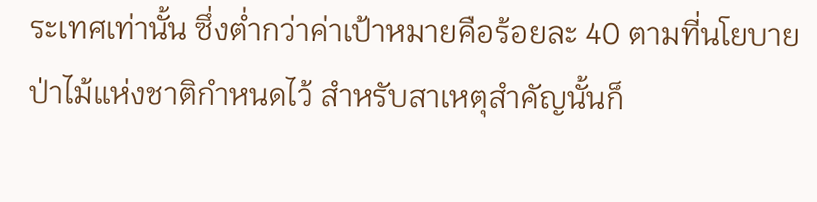ระเทศเท่านั้น ซึ่งต่ำกว่าค่าเป้าหมายคือร้อยละ 40 ตามที่นโยบายป่าไม้แห่งชาติกำหนดไว้ สำหรับสาเหตุสำคัญนั้นก็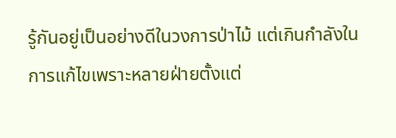รู้กันอยู่เป็นอย่างดีในวงการป่าไม้ แต่เกินกำลังในการแก้ไขเพราะหลายฝ่ายตั้งแต่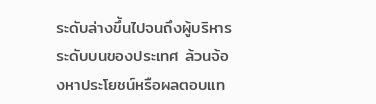ระดับล่างขึ้นไปจนถึงผู้บริหารระดับบนของประเทศ ล้วนจ้องหาประโยชน์หรือผลตอบแท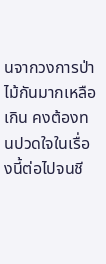นจากวงการป่าไม้กันมากเหลือเกิน คงต้องทนปวดใจในเรื่องนี้ต่อไปจนชี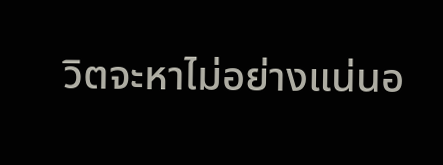วิตจะหาไม่อย่างแน่นอ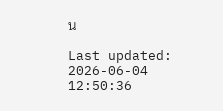น

Last updated: 2026-06-04 12:50:36